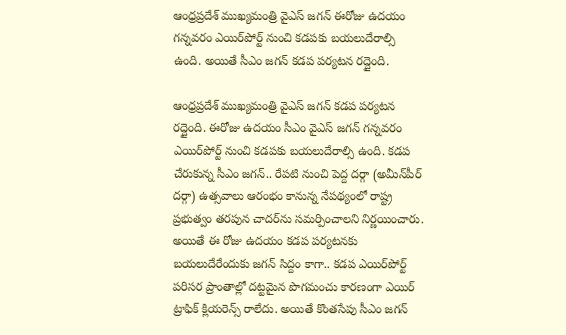ఆంధ్రప్రదేశ్ ముఖ్యమంత్రి వైఎస్ జగన్ ఈరోజు ఉదయం గన్నవరం ఎయిర్‌పోర్ట్ నుంచి కడపకు బయలుదేరాల్సి ఉంది. అయితే సీఎం జగన్ కడప పర్యటన రద్దైంది.

ఆంధ్రప్రదేశ్ ముఖ్యమంత్రి వైఎస్ జగన్ కడప పర్యటన రద్దైంది. ఈరోజు ఉదయం సీఎం వైఎస్ జగన్ గన్నవరం ఎయిర్‌పోర్ట్ నుంచి కడపకు బయలుదేరాల్సి ఉంది. కడప చేరుకున్న సీఎం జగన్.. రేపటి నుంచి పెద్ద దర్గా (అమీన్‌పీర్ దర్గా) ఉత్సవాలు ఆరంభం కానున్న నేపథ్యంలో రాష్ట్ర ప్రభుత్వం తరపున చాదర్‌ను సమర్పించాలని నిర్ణయించారు. అయితే ఈ రోజు ఉదయం కడప పర్యటనకు బయలుదేరేందుకు జగన్ సిద్దం కాగా.. కడప ఎయిర్‌పోర్ట్‌ పరిసర ప్రాంతాల్లో దట్టమైన పొగమంచు కారణంగా ఎయిర్‌ ట్రాఫిక్‌ క్లియరెన్స్ రాలేదు. అయితే కొంతసేపు సీఎం జగన్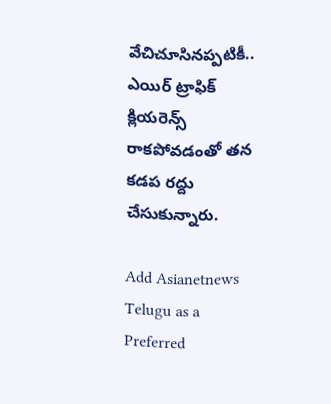వేచిచూసినప్పటికీ.. ఎయిర్ ట్రాఫిక్ క్లియరెన్స్ రాకపోవడంతో తన కడప రద్దు చేసుకున్నారు.

Add Asianetnews Telugu as a Preferred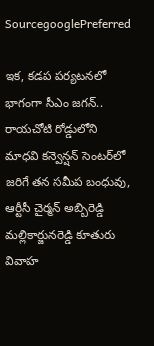SourcegooglePreferred

ఇక, కడప పర్యటనలో భాగంగా సీఎం జగన్.. రాయచోటి రోడ్డులోని మాధవి కన్వెన్షన్‌ సెంటర్‌లో జరిగే తన సమీప బంధువు, ఆర్టీసీ చైర్మన్ అబ్బిరెడ్డి మల్లికార్జునరెడ్డి కూతురు వివాహ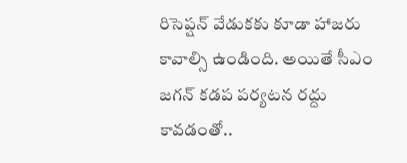రిసెప్షన్‌ వేడుకకు కూడా హాజరు కావాల్సి ఉండింది. అయితే సీఎం జగన్ కడప పర్యటన రద్దు కావడంతో..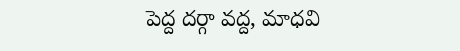పెద్ద దర్గా వద్ద, మాధవి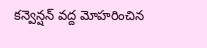కన్వెన్షన్‌ వద్ద మోహరించిన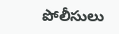పోలీసులు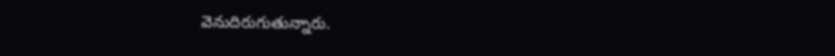వెనుదిరుగుతున్నారు.